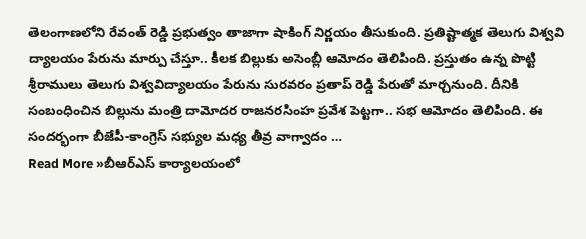తెలంగాణలోని రేవంత్ రెడ్డి ప్రభుత్వం తాజాగా షాకింగ్ నిర్ణయం తీసుకుంది. ప్రతిష్టాత్మక తెలుగు విశ్వవి ద్యాలయం పేరును మార్పు చేస్తూ.. కీలక బిల్లుకు అసెంబ్లీ ఆమోదం తెలిపింది. ప్రస్తుతం ఉన్న పొట్టి శ్రీరాములు తెలుగు విశ్వవిద్యాలయం పేరును సురవరం ప్రతాప్ రెడ్డి పేరుతో మార్చనుంది. దీనికి సంబంధించిన బిల్లును మంత్రి దామోదర రాజనరసింహ ప్రవేశ పెట్టగా.. సభ ఆమోదం తెలిపింది. ఈ సందర్భంగా బీజేపీ-కాంగ్రెస్ సభ్యుల మధ్య తీవ్ర వాగ్వాదం …
Read More »బీఆర్ఎస్ కార్యాలయంలో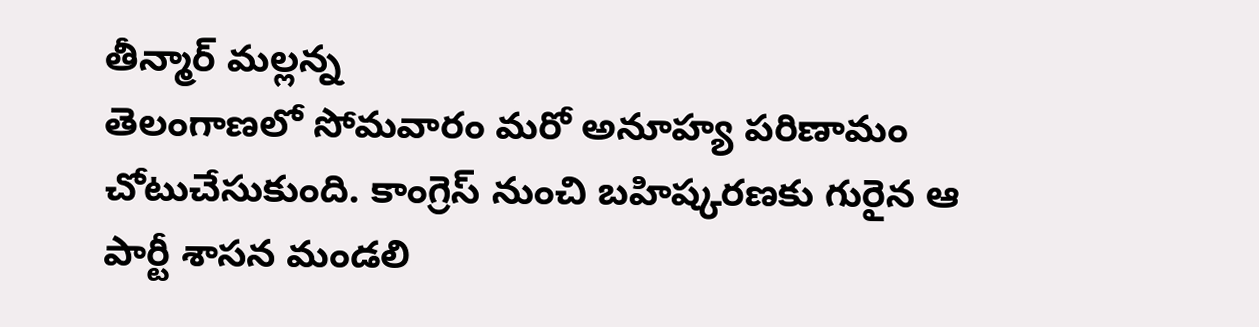తీన్మార్ మల్లన్న
తెలంగాణలో సోమవారం మరో అనూహ్య పరిణామం చోటుచేసుకుంది. కాంగ్రెస్ నుంచి బహిష్కరణకు గురైన ఆ పార్టీ శాసన మండలి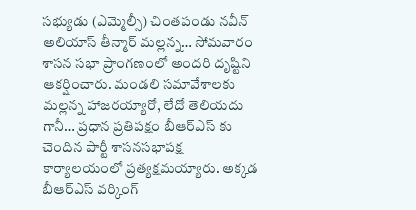సభ్యుడు (ఎమ్మెల్సీ) చింతపండు నవీన్ అలియాస్ తీన్మార్ మల్లన్న… సోమవారం శాసన సభా ప్రాంగణంలో అందరి దృష్టిని ఆకర్షించారు. మండలి సమావేశాలకు మల్లన్న హాజరయ్యారో, లేదో తెలియదు గానీ… ప్రధాన ప్రతిపక్షం బీఆర్ఎస్ కు చెందిన పార్టీ శాసనసభాపక్ష కార్యాలయంలో ప్రత్యక్షమయ్యారు. అక్కడ బీఆర్ఎస్ వర్కింగ్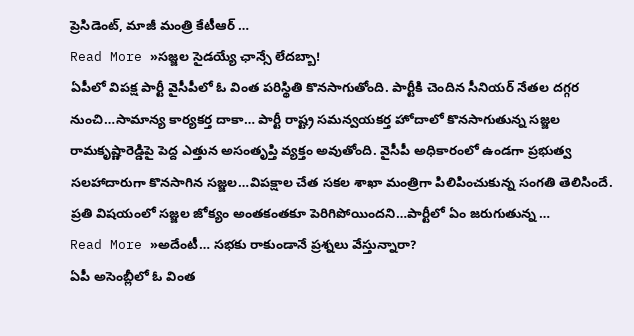ప్రెసిడెంట్, మాజీ మంత్రి కేటీఆర్ …
Read More »సజ్జల సైడయ్యే ఛాన్సే లేదబ్బా!
ఏపీలో విపక్ష పార్టీ వైసీపీలో ఓ వింత పరిస్థితి కొనసాగుతోంది. పార్టీకి చెందిన సీనియర్ నేతల దగ్గర నుంచి…సామాన్య కార్యకర్త దాకా… పార్టీ రాష్ట్ర సమన్వయకర్త హోదాలో కొనసాగుతున్న సజ్జల రామకృష్ణారెడ్డిపై పెద్ద ఎత్తున అసంతృప్తి వ్యక్తం అవుతోంది. వైసీపీ అధికారంలో ఉండగా ప్రభుత్వ సలహాదారుగా కొనసాగిన సజ్జల…విపక్షాల చేత సకల శాఖా మంత్రిగా పిలిపించుకున్న సంగతి తెలిసిందే. ప్రతి విషయంలో సజ్జల జోక్యం అంతకంతకూ పెరిగిపోయిందని…పార్టీలో ఏం జరుగుతున్న …
Read More »అదేంటీ… సభకు రాకుండానే ప్రశ్నలు వేస్తున్నారా?
ఏపీ అసెంబ్లీలో ఓ వింత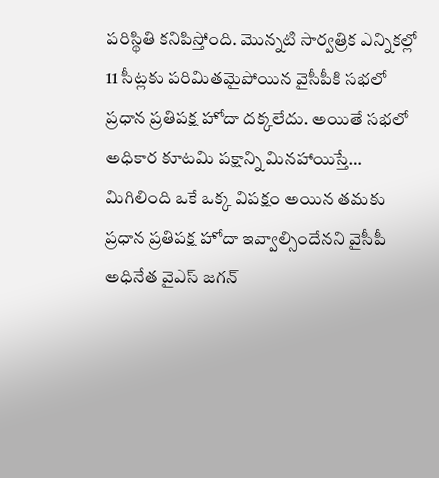పరిస్థితి కనిపిస్తోంది. మొన్నటి సార్వత్రిక ఎన్నికల్లో 11 సీట్లకు పరిమితమైపోయిన వైసీపీకి సభలో ప్రధాన ప్రతిపక్ష హోదా దక్కలేదు. అయితే సభలో అధికార కూటమి పక్షాన్ని మినహాయిస్తే… మిగిలింది ఒకే ఒక్క విపక్షం అయిన తమకు ప్రధాన ప్రతిపక్ష హోదా ఇవ్వాల్సిందేనని వైసీపీ అధినేత వైఎస్ జగన్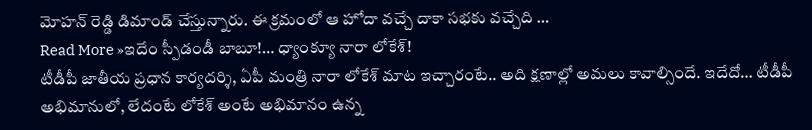మోహన్ రెడ్డి డిమాండ్ చేస్తున్నారు. ఈ క్రమంలో ఆ హోదా వచ్చే దాకా సభకు వచ్చేది …
Read More »ఇదేం స్పీడండీ బాబూ!… ధ్యాంక్యూ నారా లోకేశ్!
టీడీపీ జాతీయ ప్రధాన కార్యదర్శి, ఏపీ మంత్రి నారా లోకేశ్ మాట ఇచ్చారంటే.. అది క్షణాల్లో అమలు కావాల్సిందే. ఇదేదో… టీడీపీ అభిమానులో, లేదంటే లోకేశ్ అంటే అభిమానం ఉన్న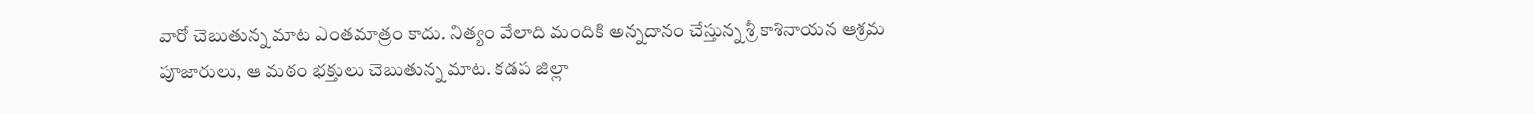వారో చెబుతున్న మాట ఎంతమాత్రం కాదు. నిత్యం వేలాది మందికి అన్నదానం చేస్తున్న శ్రీ కాశినాయన ఆశ్రమ పూజారులు, ఆ మఠం భక్తులు చెబుతున్న మాట. కడప జిల్లా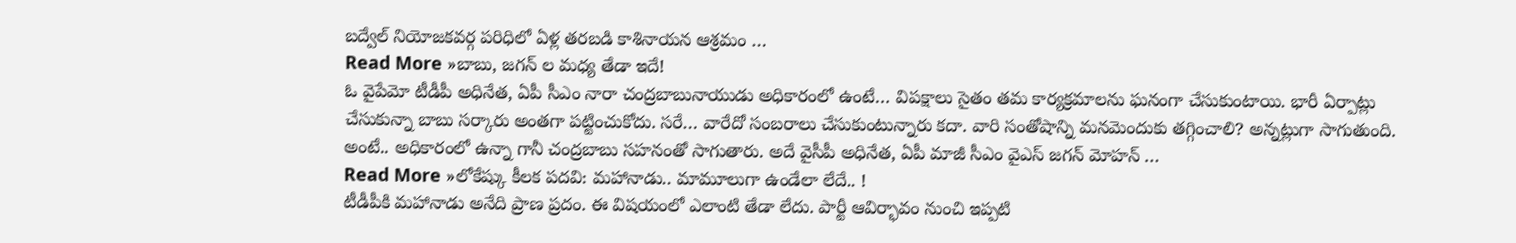బద్వేల్ నియోజకవర్గ పరిధిలో ఏళ్ల తరబడి కాశినాయన ఆశ్రమం …
Read More »బాబు, జగన్ ల మధ్య తేడా ఇదే!
ఓ వైపేమో టీడీపీ అధినేత, ఏపీ సీఎం నారా చంద్రబాబునాయుడు అధికారంలో ఉంటే… విపక్షాలు సైతం తమ కార్యక్రమాలను ఘనంగా చేసుకుంటాయి. భారీ ఏర్పాట్లు చేసుకున్నా బాబు సర్కారు అంతగా పట్టించుకోదు. సరే… వారేదో సంబరాలు చేసుకుంటున్నారు కదా. వారి సంతోషాన్ని మనమెందుకు తగ్గించాలి? అన్నట్లుగా సాగుతుంది. అంటే.. అధికారంలో ఉన్నా గానీ చంద్రబాబు సహనంతో సాగుతారు. అదే వైసీపీ అధినేత, ఏపీ మాజీ సీఎం వైఎస్ జగన్ మోహన్ …
Read More »లోకేష్కు కీలక పదవి: మహానాడు.. మామూలుగా ఉండేలా లేదే.. !
టీడీపీకి మహానాడు అనేది ప్రాణ ప్రదం. ఈ విషయంలో ఎలాంటి తేడా లేదు. పార్టీ ఆవిర్భావం నుంచి ఇప్పటి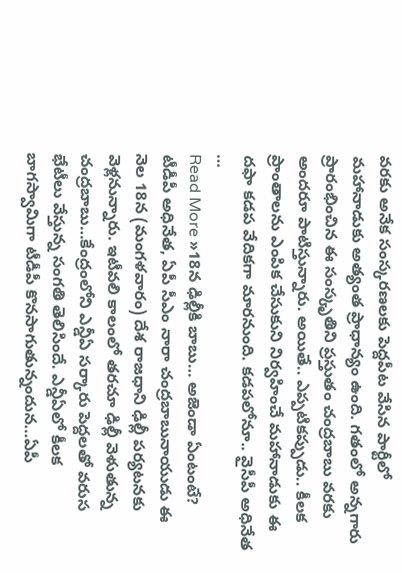వరకు అనేక సంస్కరణలకు పెద్దపీట వేసిన పార్టీలో మహానాడుకు అత్యంత ప్రాధాన్యం ఉంది. గతంలో అన్నగారు ప్రారంభించిన ఈ సంస్కృతిని ప్రస్తుతం చంద్రబాబు వరకు అందరూ పాటిస్తున్నారు. అయితే.. ఎప్పటికప్పుడు.. కీలక ప్రాంతాలను ఎంపిక చేసుకుని నిర్వహించే మహానాడుకు ఈ దఫా కడప వేదికగా మారనుంది. కడపలోనూ.. వైసీపీ అధినేత …
Read More »18న ఢిల్లీకి బాబు… అజెండా ఏంటంటే?
టీడీపీ అధినేత, ఏపీ సీఎం నారా చంద్రబాబునాయుడు ఈ నెల 18న (మంగళవారం) దేశ రాజధాని ఢిల్లీ పర్యటనకు వెళ్లనున్నారు. ఇటీవలి కాలంలో తరచూ ఢిల్లీ వెళుతున్న చంద్రబాబు…కేంద్రంలోని ఎన్డీఏ సర్కారు పెద్దలతో వరుస భేటీలు వేస్తున్న సంగతి తెలిసిందే. ఎన్డీఏలో కీలక బాగస్వామిగా టీడీపీ కొనసాగుతున్నందున…ఏపీ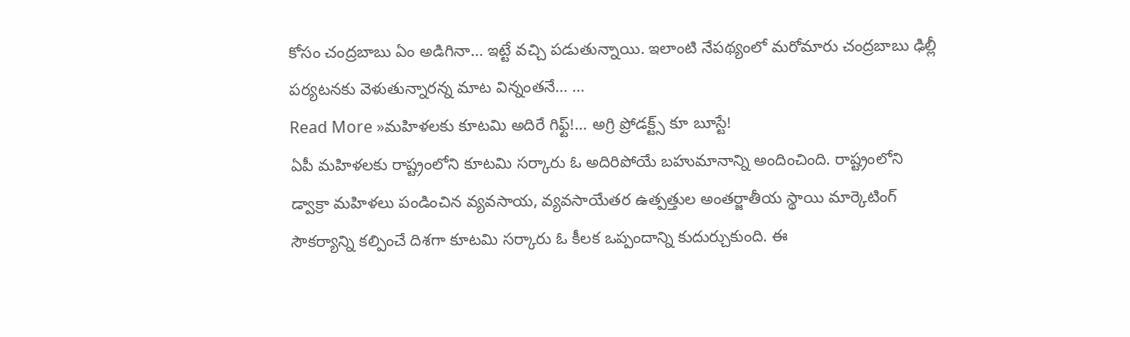కోసం చంద్రబాబు ఏం అడిగినా… ఇట్టే వచ్చి పడుతున్నాయి. ఇలాంటి నేపథ్యంలో మరోమారు చంద్రబాబు ఢిల్లీ పర్యటనకు వెళుతున్నారన్న మాట విన్నంతనే… …
Read More »మహిళలకు కూటమి అదిరే గిఫ్ట్!… అగ్రి ప్రోడక్ట్స్ కూ బూస్టే!
ఏపీ మహిళలకు రాష్ట్రంలోని కూటమి సర్కారు ఓ అదిరిపోయే బహుమానాన్ని అందించింది. రాష్ట్రంలోని డ్వాక్రా మహిళలు పండించిన వ్యవసాయ, వ్యవసాయేతర ఉత్పత్తుల అంతర్జాతీయ స్థాయి మార్కెటింగ్ సౌకర్యాన్ని కల్పించే దిశగా కూటమి సర్కారు ఓ కీలక ఒప్పందాన్ని కుదుర్చుకుంది. ఈ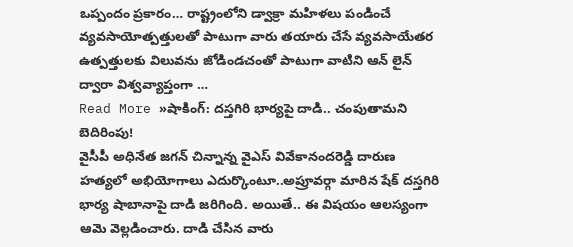ఒప్పందం ప్రకారం… రాష్ట్రంలోని డ్వాక్రా మహిళలు పండించే వ్యవసాయోత్పత్తులతో పాటుగా వారు తయారు చేసే వ్యవసాయేతర ఉత్పత్తులకు విలువను జోడిండచంతో పాటుగా వాటిని ఆన్ లైన్ ద్వారా విశ్వవ్యాప్తంగా …
Read More »షాకింగ్: దస్తగిరి భార్యపై దాడి.. చంపుతామని బెదిరింపు!
వైసీపీ అధినేత జగన్ చిన్నాన్న వైఎస్ వివేకానందరెడ్డి దారుణ హత్యలో అభియోగాలు ఎదుర్కొంటూ..అప్రూవర్గా మారిన షేక్ దస్తగిరి భార్య షాబానాపై దాడి జరిగింది. అయితే.. ఈ విషయం ఆలస్యంగా ఆమె వెల్లడించారు. దాడి చేసిన వారు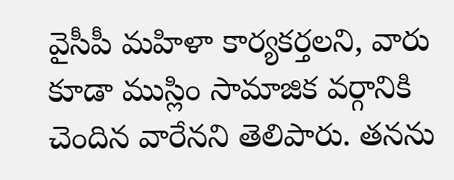వైసీపీ మహిళా కార్యకర్తలని, వారు కూడా ముస్లిం సామాజిక వర్గానికి చెందిన వారేనని తెలిపారు. తనను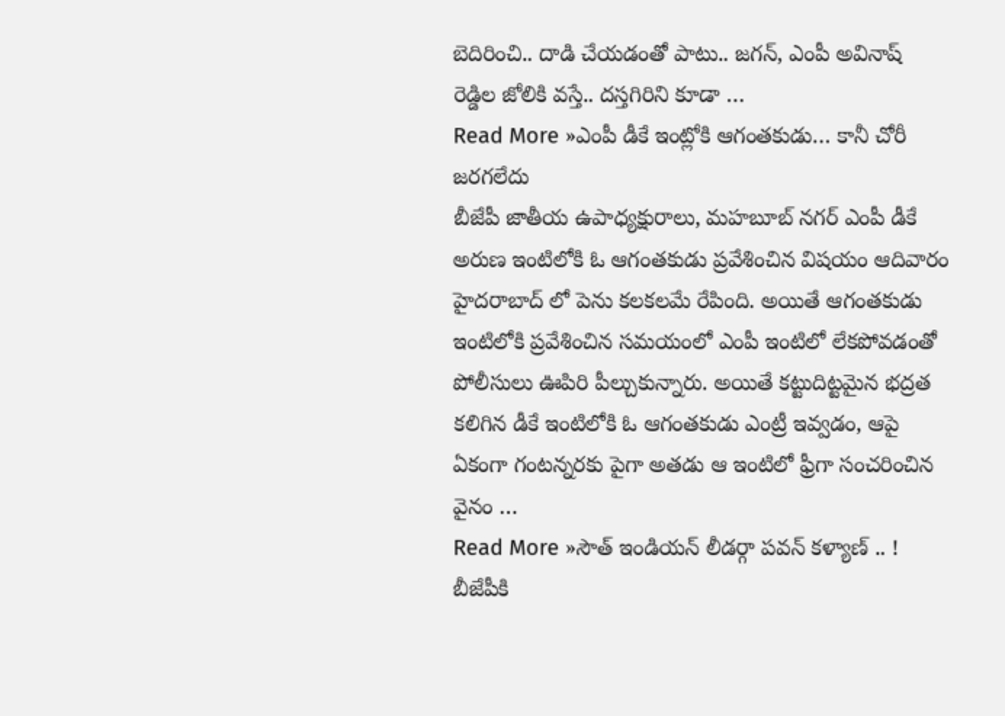బెదిరించి.. దాడి చేయడంతో పాటు.. జగన్, ఎంపీ అవినాష్ రెడ్డిల జోలికి వస్తే.. దస్తగిరిని కూడా …
Read More »ఎంపీ డీకే ఇంట్లోకి ఆగంతకుడు… కానీ చోరీ జరగలేదు
బీజేపీ జాతీయ ఉపాధ్యక్షురాలు, మహబూబ్ నగర్ ఎంపీ డీకే అరుణ ఇంటిలోకి ఓ ఆగంతకుడు ప్రవేశించిన విషయం ఆదివారం హైదరాబాద్ లో పెను కలకలమే రేపింది. అయితే ఆగంతకుడు ఇంటిలోకి ప్రవేశించిన సమయంలో ఎంపీ ఇంటిలో లేకపోవడంతో పోలీసులు ఊపిరి పీల్చుకున్నారు. అయితే కట్టుదిట్టమైన భద్రత కలిగిన డీకే ఇంటిలోకి ఓ ఆగంతకుడు ఎంట్రీ ఇవ్వడం, ఆపై ఏకంగా గంటన్నరకు పైగా అతడు ఆ ఇంటిలో ఫ్రీగా సంచరించిన వైనం …
Read More »సౌత్ ఇండియన్ లీడర్గా పవన్ కళ్యాణ్ .. !
బీజేపీకి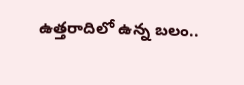ఉత్తరాదిలో ఉన్న బలం..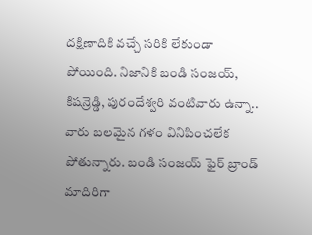దక్షిణాదికి వచ్చే సరికి లేకుండా పోయింది. నిజానికి బండి సంజయ్, కిషన్రెడ్డి, పురందేశ్వరి వంటివారు ఉన్నా.. వారు బలమైన గళం వినిపించలేక పోతున్నారు. బండి సంజయ్ ఫైర్ బ్రాండ్ మాదిరిగా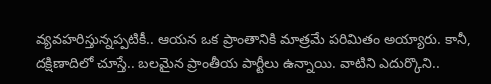వ్యవహరిస్తున్నప్పటికీ.. ఆయన ఒక ప్రాంతానికి మాత్రమే పరిమితం అయ్యారు. కానీ, దక్షిణాదిలో చూస్తే.. బలమైన ప్రాంతీయ పార్టీలు ఉన్నాయి. వాటిని ఎదుర్కొని..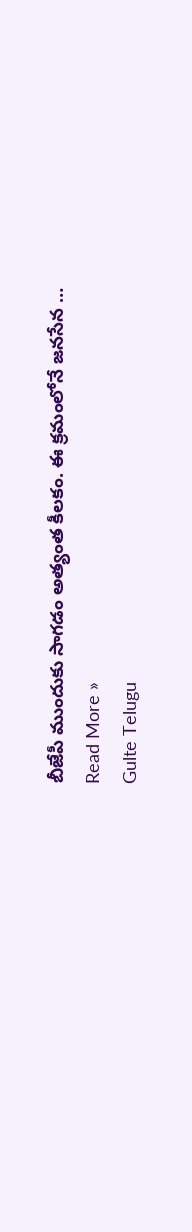బీజేపీ ముందుకు సాగడం అత్యంత కీలకం. ఈ క్రమంలోనే జనసేన …
Read More »
Gulte Telugu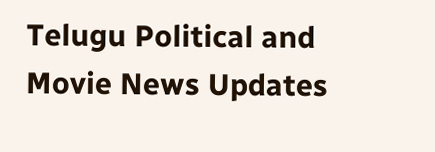Telugu Political and Movie News Updates